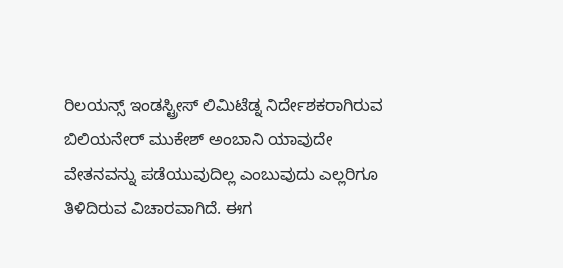ರಿಲಯನ್ಸ್ ಇಂಡಸ್ಟ್ರೀಸ್ ಲಿಮಿಟೆಡ್ನ ನಿರ್ದೇಶಕರಾಗಿರುವ ಬಿಲಿಯನೇರ್ ಮುಕೇಶ್ ಅಂಬಾನಿ ಯಾವುದೇ ವೇತನವನ್ನು ಪಡೆಯುವುದಿಲ್ಲ ಎಂಬುವುದು ಎಲ್ಲರಿಗೂ ತಿಳಿದಿರುವ ವಿಚಾರವಾಗಿದೆ. ಈಗ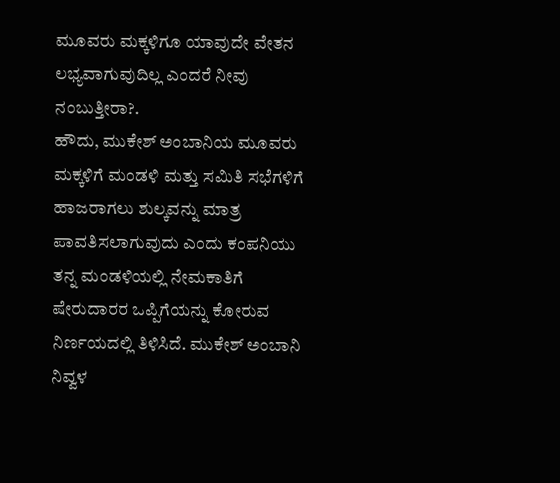ಮೂವರು ಮಕ್ಕಳಿಗೂ ಯಾವುದೇ ವೇತನ ಲಭ್ಯವಾಗುವುದಿಲ್ಲ ಎಂದರೆ ನೀವು ನಂಬುತ್ತೀರಾ?.
ಹೌದು, ಮುಕೇಶ್ ಅಂಬಾನಿಯ ಮೂವರು ಮಕ್ಕಳಿಗೆ ಮಂಡಳಿ ಮತ್ತು ಸಮಿತಿ ಸಭೆಗಳಿಗೆ ಹಾಜರಾಗಲು ಶುಲ್ಕವನ್ನು ಮಾತ್ರ ಪಾವತಿಸಲಾಗುವುದು ಎಂದು ಕಂಪನಿಯು ತನ್ನ ಮಂಡಳಿಯಲ್ಲಿ ನೇಮಕಾತಿಗೆ ಷೇರುದಾರರ ಒಪ್ಪಿಗೆಯನ್ನು ಕೋರುವ ನಿರ್ಣಯದಲ್ಲಿ ತಿಳಿಸಿದೆ. ಮುಕೇಶ್ ಅಂಬಾನಿ ನಿವ್ವಳ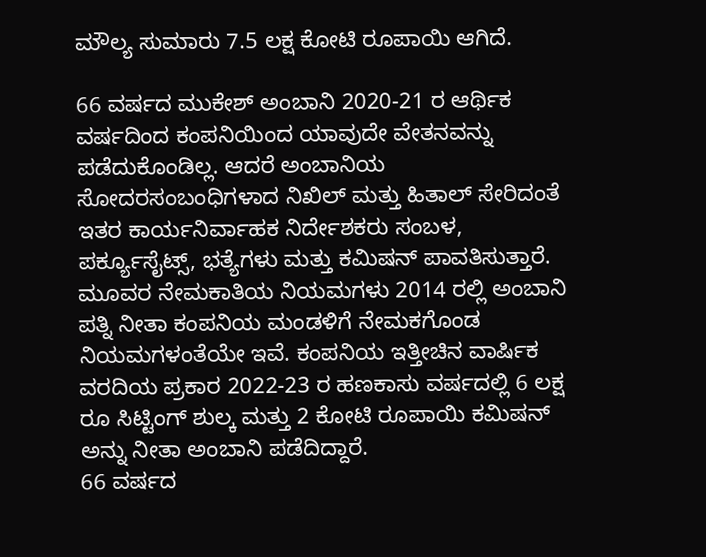ಮೌಲ್ಯ ಸುಮಾರು 7.5 ಲಕ್ಷ ಕೋಟಿ ರೂಪಾಯಿ ಆಗಿದೆ.

66 ವರ್ಷದ ಮುಕೇಶ್ ಅಂಬಾನಿ 2020-21 ರ ಆರ್ಥಿಕ ವರ್ಷದಿಂದ ಕಂಪನಿಯಿಂದ ಯಾವುದೇ ವೇತನವನ್ನು ಪಡೆದುಕೊಂಡಿಲ್ಲ. ಆದರೆ ಅಂಬಾನಿಯ ಸೋದರಸಂಬಂಧಿಗಳಾದ ನಿಖಿಲ್ ಮತ್ತು ಹಿತಾಲ್ ಸೇರಿದಂತೆ ಇತರ ಕಾರ್ಯನಿರ್ವಾಹಕ ನಿರ್ದೇಶಕರು ಸಂಬಳ, ಪರ್ಕ್ಯೂಸೈಟ್ಸ್, ಭತ್ಯೆಗಳು ಮತ್ತು ಕಮಿಷನ್ ಪಾವತಿಸುತ್ತಾರೆ.
ಮೂವರ ನೇಮಕಾತಿಯ ನಿಯಮಗಳು 2014 ರಲ್ಲಿ ಅಂಬಾನಿ ಪತ್ನಿ ನೀತಾ ಕಂಪನಿಯ ಮಂಡಳಿಗೆ ನೇಮಕಗೊಂಡ ನಿಯಮಗಳಂತೆಯೇ ಇವೆ. ಕಂಪನಿಯ ಇತ್ತೀಚಿನ ವಾರ್ಷಿಕ ವರದಿಯ ಪ್ರಕಾರ 2022-23 ರ ಹಣಕಾಸು ವರ್ಷದಲ್ಲಿ 6 ಲಕ್ಷ ರೂ ಸಿಟ್ಟಿಂಗ್ ಶುಲ್ಕ ಮತ್ತು 2 ಕೋಟಿ ರೂಪಾಯಿ ಕಮಿಷನ್ ಅನ್ನು ನೀತಾ ಅಂಬಾನಿ ಪಡೆದಿದ್ದಾರೆ.
66 ವರ್ಷದ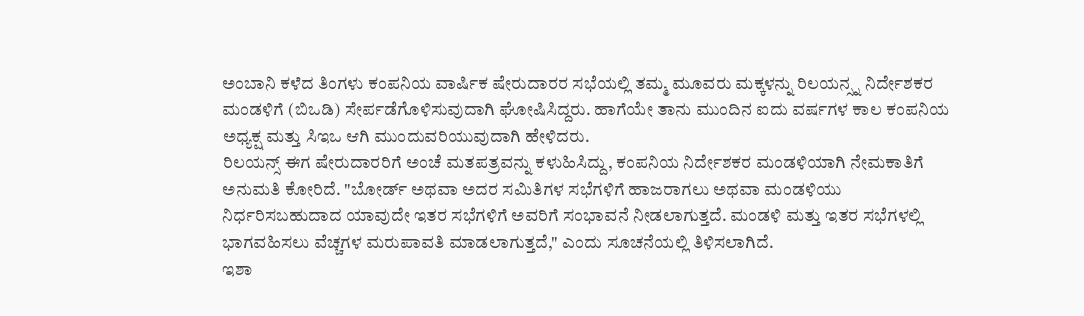ಅಂಬಾನಿ ಕಳೆದ ತಿಂಗಳು ಕಂಪನಿಯ ವಾರ್ಷಿಕ ಷೇರುದಾರರ ಸಭೆಯಲ್ಲಿ ತಮ್ಮ ಮೂವರು ಮಕ್ಕಳನ್ನು ರಿಲಯನ್ಸ್ನ ನಿರ್ದೇಶಕರ ಮಂಡಳಿಗೆ (ಬಿಒಡಿ) ಸೇರ್ಪಡೆಗೊಳಿಸುವುದಾಗಿ ಘೋಷಿಸಿದ್ದರು. ಹಾಗೆಯೇ ತಾನು ಮುಂದಿನ ಐದು ವರ್ಷಗಳ ಕಾಲ ಕಂಪನಿಯ ಅಧ್ಯಕ್ಷ ಮತ್ತು ಸಿಇಒ ಆಗಿ ಮುಂದುವರಿಯುವುದಾಗಿ ಹೇಳಿದರು.
ರಿಲಯನ್ಸ್ ಈಗ ಷೇರುದಾರರಿಗೆ ಅಂಚೆ ಮತಪತ್ರವನ್ನು ಕಳುಹಿಸಿದ್ದು, ಕಂಪನಿಯ ನಿರ್ದೇಶಕರ ಮಂಡಳಿಯಾಗಿ ನೇಮಕಾತಿಗೆ ಅನುಮತಿ ಕೋರಿದೆ. "ಬೋರ್ಡ್ ಅಥವಾ ಅದರ ಸಮಿತಿಗಳ ಸಭೆಗಳಿಗೆ ಹಾಜರಾಗಲು ಅಥವಾ ಮಂಡಳಿಯು ನಿರ್ಧರಿಸಬಹುದಾದ ಯಾವುದೇ ಇತರ ಸಭೆಗಳಿಗೆ ಅವರಿಗೆ ಸಂಭಾವನೆ ನೀಡಲಾಗುತ್ತದೆ. ಮಂಡಳಿ ಮತ್ತು ಇತರ ಸಭೆಗಳಲ್ಲಿ ಭಾಗವಹಿಸಲು ವೆಚ್ಚಗಳ ಮರುಪಾವತಿ ಮಾಡಲಾಗುತ್ತದೆ," ಎಂದು ಸೂಚನೆಯಲ್ಲಿ ತಿಳಿಸಲಾಗಿದೆ.
ಇಶಾ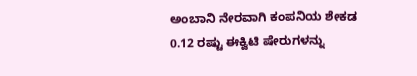ಅಂಬಾನಿ ನೇರವಾಗಿ ಕಂಪನಿಯ ಶೇಕಡ 0.12 ರಷ್ಟು ಈಕ್ವಿಟಿ ಷೇರುಗಳನ್ನು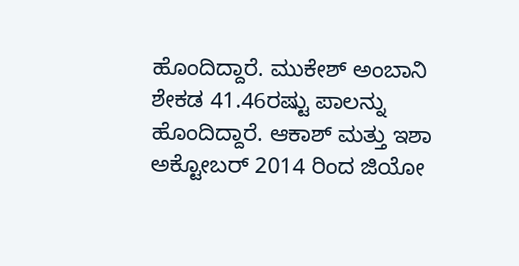ಹೊಂದಿದ್ದಾರೆ. ಮುಕೇಶ್ ಅಂಬಾನಿ ಶೇಕಡ 41.46ರಷ್ಟು ಪಾಲನ್ನು ಹೊಂದಿದ್ದಾರೆ. ಆಕಾಶ್ ಮತ್ತು ಇಶಾ ಅಕ್ಟೋಬರ್ 2014 ರಿಂದ ಜಿಯೋ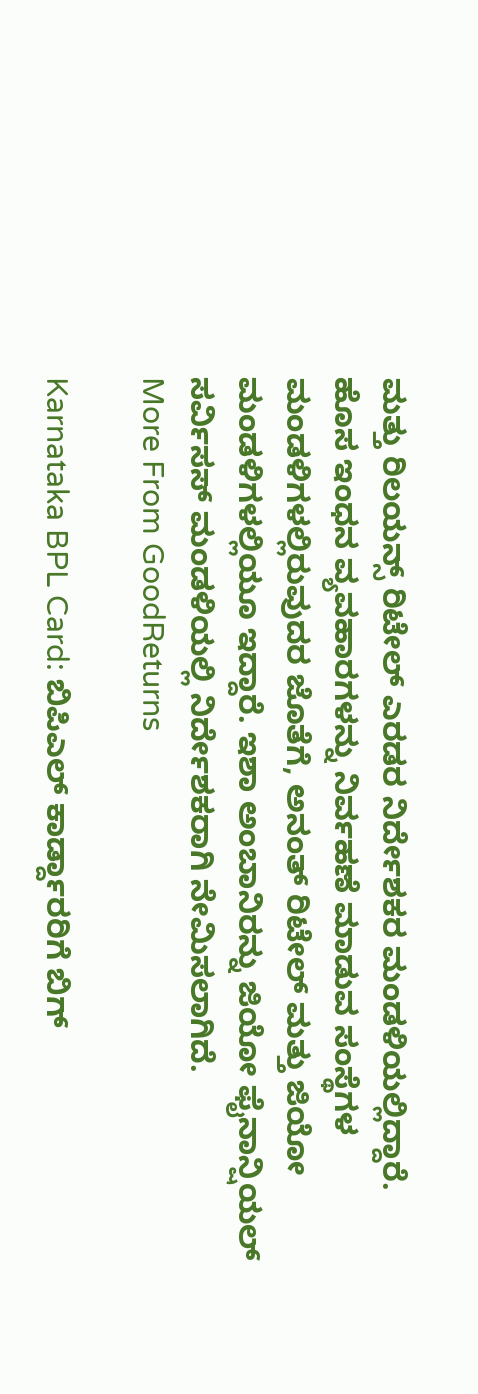ಮತ್ತು ರಿಲಯನ್ಸ್ ರಿಟೇಲ್ ಎರಡರ ನಿರ್ದೇಶಕರ ಮಂಡಳಿಯಲ್ಲಿದ್ದಾರೆ.
ಹೊಸ ಇಂಧನ ವ್ಯವಹಾರಗಳನ್ನು ನಿರ್ವಹಣೆ ಮಾಡುವ ಸಂಸ್ಥೆಗಳ ಮಂಡಳಿಗಳಲ್ಲಿರುವುದರ ಜೊತೆಗೆ, ಅನಂತ್ ರಿಟೇಲ್ ಮತ್ತು ಜಿಯೋ ಮಂಡಳಿಗಳಲ್ಲಿಯೂ ಇದ್ದಾರೆ. ಇಶಾ ಅಂಬಾನಿರನ್ನು ಜಿಯೋ ಫೈನಾನ್ಷಿಯಲ್ ಸರ್ವಿಸಸ್ ಮಂಡಳಿಯಲ್ಲಿ ನಿರ್ದೇಶಕರಾಗಿ ನೇಮಿಸಲಾಗಿದೆ.
More From GoodReturns

Karnataka BPL Card: ಬಿಪಿಎಲ್ ಕಾರ್ಡ್ದಾರರಿಗೆ ಬಿಗ್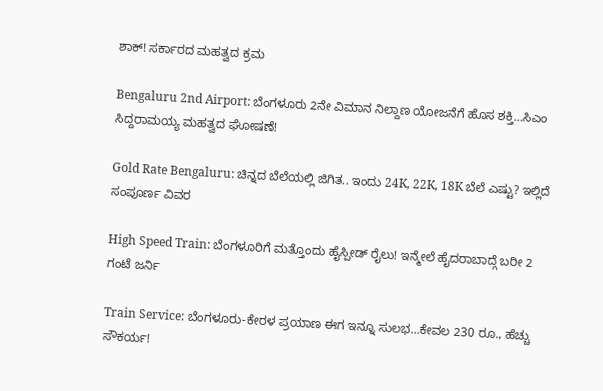ಶಾಕ್! ಸರ್ಕಾರದ ಮಹತ್ವದ ಕ್ರಮ

Bengaluru 2nd Airport: ಬೆಂಗಳೂರು 2ನೇ ವಿಮಾನ ನಿಲ್ದಾಣ ಯೋಜನೆಗೆ ಹೊಸ ಶಕ್ತಿ…ಸಿಎಂ ಸಿದ್ದರಾಮಯ್ಯ ಮಹತ್ವದ ಘೋಷಣೆ!

Gold Rate Bengaluru: ಚಿನ್ನದ ಬೆಲೆಯಲ್ಲಿ ಜಿಗಿತ.. ಇಂದು 24K, 22K, 18K ಬೆಲೆ ಎಷ್ಟು? ಇಲ್ಲಿದೆ ಸಂಪೂರ್ಣ ವಿವರ

High Speed Train: ಬೆಂಗಳೂರಿಗೆ ಮತ್ತೊಂದು ಹೈಸ್ಪೀಡ್ ರೈಲು! ಇನ್ಮೇಲೆ ಹೈದರಾಬಾದ್ಗೆ ಬರೀ 2 ಗಂಟೆ ಜರ್ನಿ

Train Service: ಬೆಂಗಳೂರು-ಕೇರಳ ಪ್ರಯಾಣ ಈಗ ಇನ್ನೂ ಸುಲಭ…ಕೇವಲ 230 ರೂ., ಹೆಚ್ಚು ಸೌಕರ್ಯ!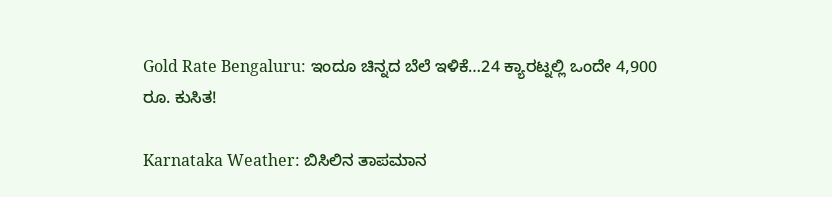Gold Rate Bengaluru: ಇಂದೂ ಚಿನ್ನದ ಬೆಲೆ ಇಳಿಕೆ…24 ಕ್ಯಾರಟ್ನಲ್ಲಿ ಒಂದೇ 4,900 ರೂ. ಕುಸಿತ!

Karnataka Weather: ಬಿಸಿಲಿನ ತಾಪಮಾನ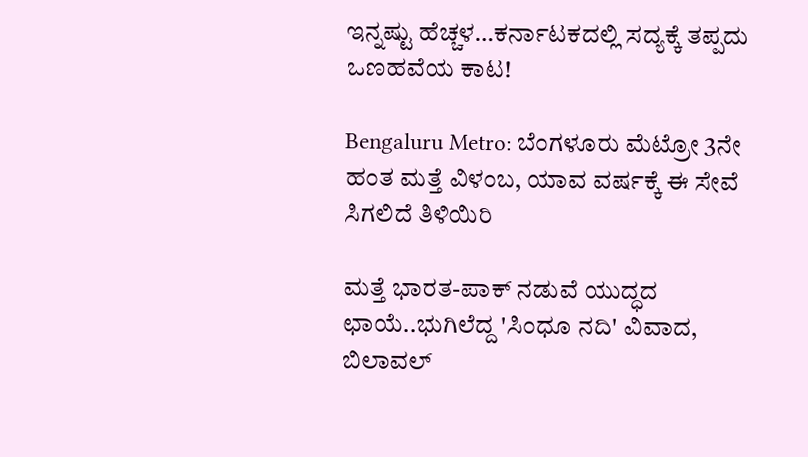ಇನ್ನಷ್ಟು ಹೆಚ್ಚಳ…ಕರ್ನಾಟಕದಲ್ಲಿ ಸದ್ಯಕ್ಕೆ ತಪ್ಪದು ಒಣಹವೆಯ ಕಾಟ!

Bengaluru Metro: ಬೆಂಗಳೂರು ಮೆಟ್ರೋ 3ನೇ ಹಂತ ಮತ್ತೆ ವಿಳಂಬ, ಯಾವ ವರ್ಷಕ್ಕೆ ಈ ಸೇವೆ ಸಿಗಲಿದೆ ತಿಳಿಯಿರಿ

ಮತ್ತೆ ಭಾರತ-ಪಾಕ್ ನಡುವೆ ಯುದ್ಧದ ಛಾಯೆ..ಭುಗಿಲೆದ್ದ 'ಸಿಂಧೂ ನದಿ' ವಿವಾದ, ಬಿಲಾವಲ್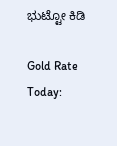ಭುಟ್ಟೋ ಕಿಡಿ

Gold Rate Today: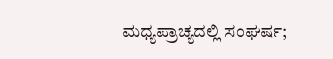ಮಧ್ಯಪ್ರಾಚ್ಯದಲ್ಲಿ ಸಂಘರ್ಷ;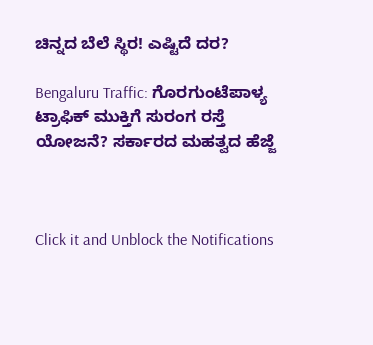ಚಿನ್ನದ ಬೆಲೆ ಸ್ಥಿರ! ಎಷ್ಟಿದೆ ದರ?

Bengaluru Traffic: ಗೊರಗುಂಟೆಪಾಳ್ಯ ಟ್ರಾಫಿಕ್ ಮುಕ್ತಿಗೆ ಸುರಂಗ ರಸ್ತೆ ಯೋಜನೆ? ಸರ್ಕಾರದ ಮಹತ್ವದ ಹೆಜ್ಜೆ



Click it and Unblock the Notifications